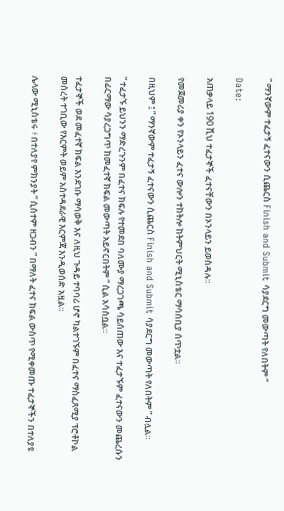” ማንኛውም ተፈታኝ ፈተናውን ሲጨርስ Finish and Submit ሳያደርግ መውጣት የለበትም “

Date:

አጠቃላይ 190 ሺህ ተፈታኞች ፈተናቸውን በኦንላይን ይወስዳሉ።

የመጀመሪያ ቀን የኦንላይን ፈተና ውሎን ተከትሎ ከትምህርት ሚኒስቴር ማሳሰቢያ ሰጥቷል።

በዚህም ፤ ” ማንኛውም ተፈታኝ ፈተናውን ሲጨርስ Finish and Submit ሳያደርግ መውጣት የለበትም ” ብሏል።

” ተፈታኙ ይህንን ማድረጉንም በፈተና ክፍሉ የተመደበ ባለሙያ ማረጋገጫ ሳይሰጠው እና ተፈታኙም ፈተናውን መጨረሱን በፊርማው ሳያረጋግጥ ከመፈተኛ ክፍል መውጣት አይኖርበትም ” ሲል አሳስቧል።

ተፈታኞች ወደ መፈተኛ ክፍል እንደገቡ ማሳወቅ እና ለዚህ ጉዳይ ተባባሪ ሆኖ ካልተገኙም በፈተና ማስፈጸሚያ ፕሮቶኮል መሰረት ተገቢው የእርምት ወይም አስተዳደራዊ እርምጃ እንዲወሰድ አዟል።

ሌላው ሚኒስቴሩ ፥ በተለያየ ምክንያት ” ሲስተም ዘጋብን ” በማለት ፈተና ክፍል ውስጥ የሚቀመጡ ተፈታኞችን በተለያዩ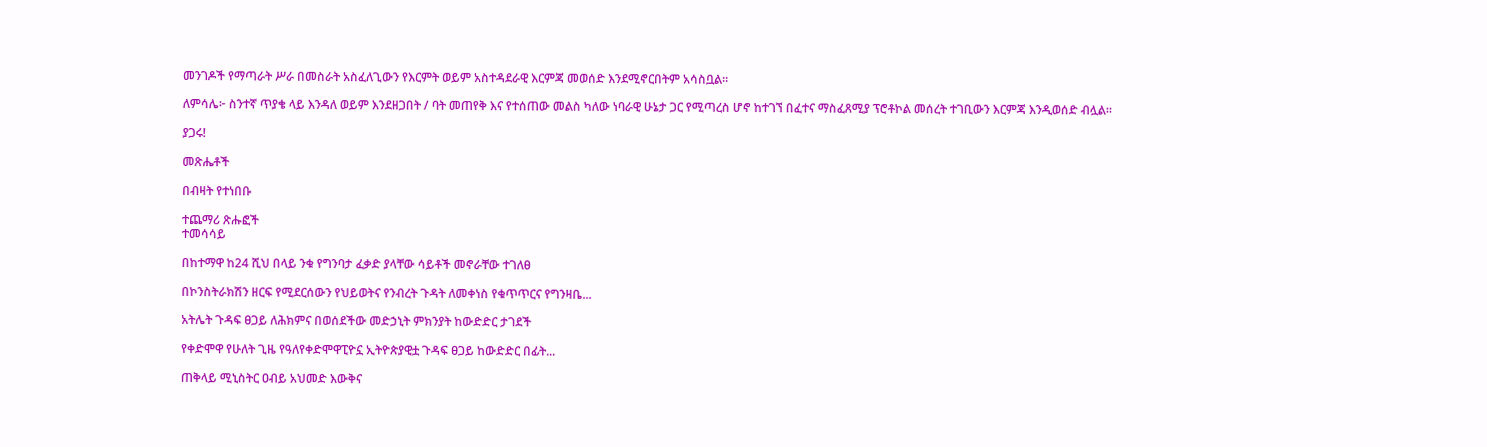መንገዶች የማጣራት ሥራ በመስራት አስፈለጊውን የእርምት ወይም አስተዳደራዊ እርምጃ መወሰድ እንደሚኖርበትም አሳስቧል።

ለምሳሌ፦ ስንተኛ ጥያቄ ላይ እንዳለ ወይም እንደዘጋበት / ባት መጠየቅ እና የተሰጠው መልስ ካለው ነባራዊ ሁኔታ ጋር የሚጣረስ ሆኖ ከተገኘ በፈተና ማስፈጸሚያ ፕሮቶኮል መሰረት ተገቢውን እርምጃ እንዲወሰድ ብሏል።

ያጋሩ!

መጽሔቶች

በብዛት የተነበቡ

ተጨማሪ ጽሑፎች
ተመሳሳይ

በከተማዋ ከ24 ሺህ በላይ ንቁ የግንባታ ፈቃድ ያላቸው ሳይቶች መኖራቸው ተገለፀ

በኮንስትራክሽን ዘርፍ የሚደርሰውን የህይወትና የንብረት ጉዳት ለመቀነስ የቁጥጥርና የግንዛቤ...

አትሌት ጉዳፍ ፀጋይ ለሕክምና በወሰደችው መድኃኒት ምክንያት ከውድድር ታገደች

የቀድሞዋ የሁለት ጊዜ የዓለየቀድሞዋፒዮኗ ኢትዮጵያዊቷ ጉዳፍ ፀጋይ ከውድድር በፊት...

ጠቅላይ ሚኒስትር ዐብይ አህመድ እውቅና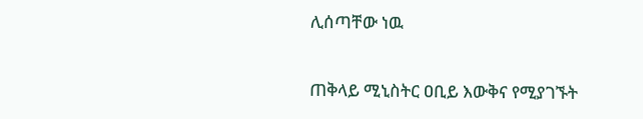ሊሰጣቸው ነዉ

ጠቅላይ ሚኒስትር ዐቢይ እውቅና የሚያገኙት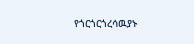የጎርጎርጎረሳዉያኑ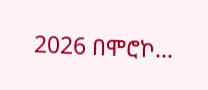2026 በሞሮኮ...